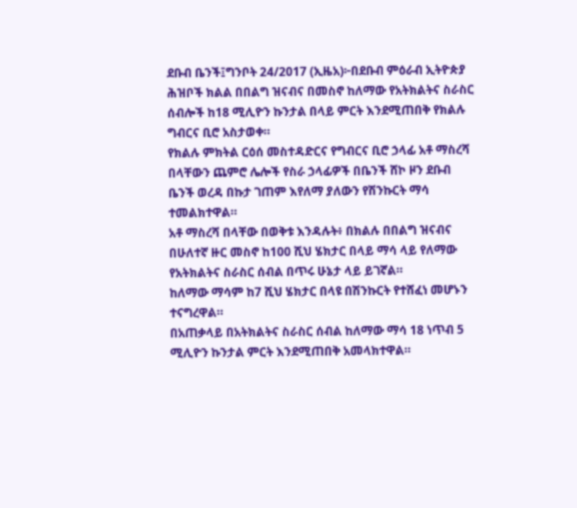ደቡብ ቤንች፤ግንቦት 24/2017 (ኢዜአ)፦በደቡብ ምዕራብ ኢትዮጵያ ሕዝቦች ክልል በበልግ ዝናብና በመስኖ ከለማው የአትክልትና ስራስር ሰብሎች ከ18 ሚሊዮን ኩንታል በላይ ምርት እንደሚጠበቅ የክልሉ ግብርና ቢሮ አስታወቀ።
የክልሉ ምክትል ርዕሰ መስተዳድርና የግብርና ቢሮ ኃላፊ አቶ ማስረሻ በላቸውን ጨምሮ ሌሎች የስራ ኃላፊዎች በቤንች ሸኮ ዞን ደቡብ ቤንች ወረዳ በኩታ ገጠም እየለማ ያለውን የሽንኩርት ማሳ ተመልክተዋል።
አቶ ማስረሻ በላቸው በወቅቱ እንዳሉት፥ በክልሉ በበልግ ዝናብና በሁለተኛ ዙር መስኖ ከ100 ሺህ ሄክታር በላይ ማሳ ላይ የለማው የአትክልትና ስራስር ሰብል በጥሩ ሁኔታ ላይ ይገኛል።
ከለማው ማሳም ከ7 ሺህ ሄክታር በላዩ በሽንኩርት የተሸፈነ መሆኑን ተናግረዋል።
በአጠቃላይ በአትክልትና ስራስር ሰብል ከለማው ማሳ 18 ነጥብ 5 ሚሊዮን ኩንታል ምርት እንደሚጠበቅ አመላክተዋል።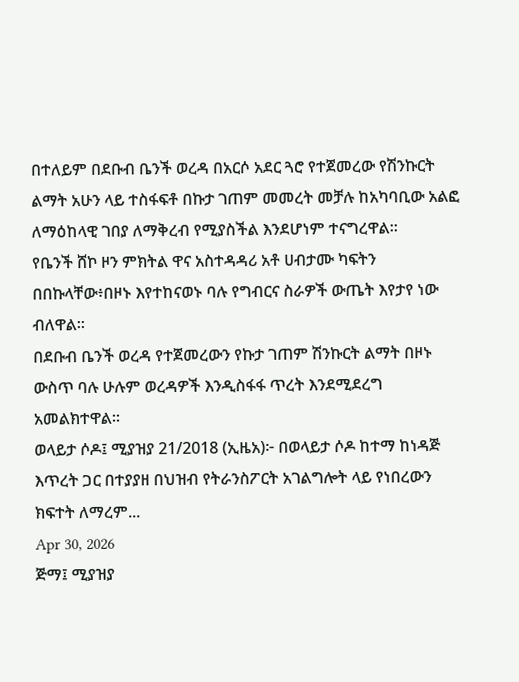በተለይም በደቡብ ቤንች ወረዳ በአርሶ አደር ጓሮ የተጀመረው የሽንኩርት ልማት አሁን ላይ ተስፋፍቶ በኩታ ገጠም መመረት መቻሉ ከአካባቢው አልፎ ለማዕከላዊ ገበያ ለማቅረብ የሚያስችል እንደሆነም ተናግረዋል።
የቤንች ሸኮ ዞን ምክትል ዋና አስተዳዳሪ አቶ ሀብታሙ ካፍትን በበኩላቸው፥በዞኑ እየተከናወኑ ባሉ የግብርና ስራዎች ውጤት እየታየ ነው ብለዋል።
በደቡብ ቤንች ወረዳ የተጀመረውን የኩታ ገጠም ሽንኩርት ልማት በዞኑ ውስጥ ባሉ ሁሉም ወረዳዎች እንዲስፋፋ ጥረት እንደሚደረግ አመልክተዋል።
ወላይታ ሶዶ፤ ሚያዝያ 21/2018 (ኢዜአ)፦ በወላይታ ሶዶ ከተማ ከነዳጅ እጥረት ጋር በተያያዘ በህዝብ የትራንስፖርት አገልግሎት ላይ የነበረውን ክፍተት ለማረም...
Apr 30, 2026
ጅማ፤ ሚያዝያ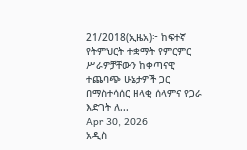21/2018(ኢዜአ)፦ ከፍተኛ የትምህርት ተቋማት የምርምር ሥራዎቻቸውን ከቀጣናዊ ተጨባጭ ሁኔታዎች ጋር በማስተሳሰር ዘላቂ ሰላምና የጋራ እድገት ለ...
Apr 30, 2026
አዲስ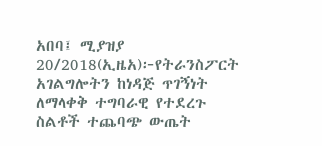አበባ፤ ሚያዝያ 20/2018(ኢዜአ)፦የትራንስፖርት አገልግሎትን ከነዳጅ ጥገኝነት ለማላቀቅ ተግባራዊ የተደረጉ ስልቶች ተጨባጭ ውጤት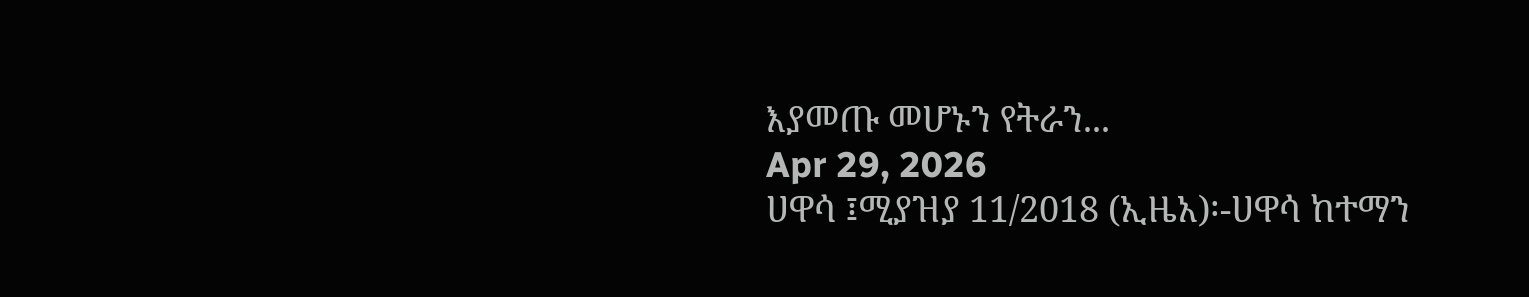እያመጡ መሆኑን የትራን...
Apr 29, 2026
ሀዋሳ ፤ሚያዝያ 11/2018 (ኢዜአ)፡-ሀዋሳ ከተማን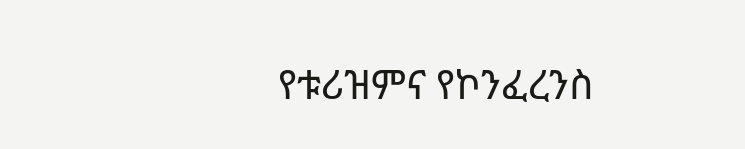የቱሪዝምና የኮንፈረንስ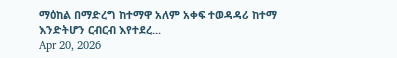ማዕከል በማድረግ ከተማዋ አለም አቀፍ ተወዳዳሪ ከተማ እንድትሆን ርብርብ እየተደረ...
Apr 20, 2026